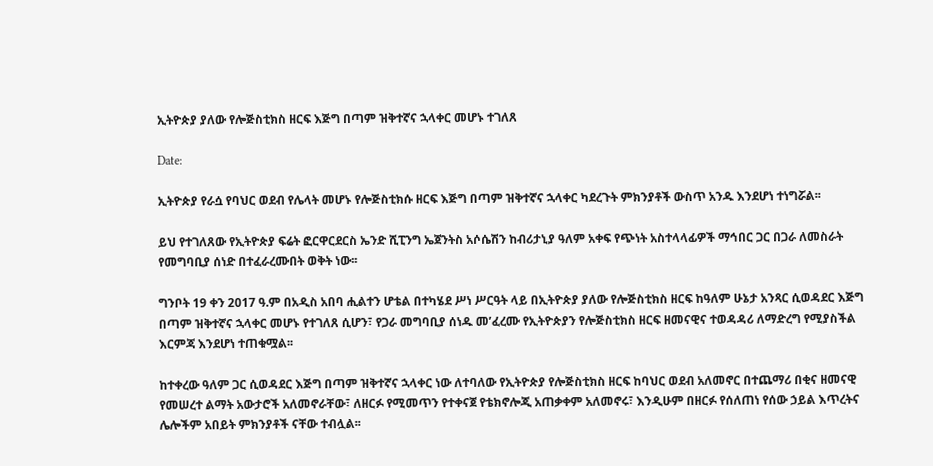ኢትዮጵያ ያለው የሎጅስቲክስ ዘርፍ እጅግ በጣም ዝቅተኛና ኋላቀር መሆኑ ተገለጸ

Date:

ኢትዮጵያ የራሷ የባህር ወደብ የሌላት መሆኑ የሎጅስቲክሱ ዘርፍ እጅግ በጣም ዝቅተኛና ኋላቀር ካደረጉት ምክንያቶች ውስጥ አንዱ እንደሆነ ተነግሯል፡፡

ይህ የተገለጸው የኢትዮጵያ ፍሬት ፎርዋርደርስ ኤንድ ሺፒንግ ኤጀንትስ አሶሴሽን ከብሪታኒያ ዓለም አቀፍ የጭነት አስተላላፊዎች ማኅበር ጋር በጋራ ለመስራት የመግባቢያ ሰነድ በተፈራረሙበት ወቅት ነው፡፡

ግንቦት 19 ቀን 2017 ዓ.ም በአዲስ አበባ ሒልተን ሆቴል በተካሄደ ሥነ ሥርዓት ላይ በኢትዮጵያ ያለው የሎጅስቲክስ ዘርፍ ከዓለም ሁኔታ አንጻር ሲወዳደር እጅግ በጣም ዝቅተኛና ኋላቀር መሆኑ የተገለጸ ሲሆን፣ የጋራ መግባቢያ ሰነዱ መ’ፈረሙ የኢትዮጵያን የሎጅስቲክስ ዘርፍ ዘመናዊና ተወዳዳሪ ለማድረግ የሚያስችል እርምጃ እንደሆነ ተጠቁሟል፡፡

ከተቀረው ዓለም ጋር ሲወዳደር እጅግ በጣም ዝቅተኛና ኋላቀር ነው ለተባለው የኢትዮጵያ የሎጅስቲክስ ዘርፍ ከባህር ወደብ አለመኖር በተጨማሪ በቂና ዘመናዊ የመሠረተ ልማት አውታሮች አለመኖራቸው፣ ለዘርፉ የሚመጥን የተቀናጀ የቴክኖሎጂ አጠቃቀም አለመኖሩ፣ እንዲሁም በዘርፉ የሰለጠነ የሰው ኃይል እጥረትና ሌሎችም አበይት ምክንያቶች ናቸው ተብሏል፡፡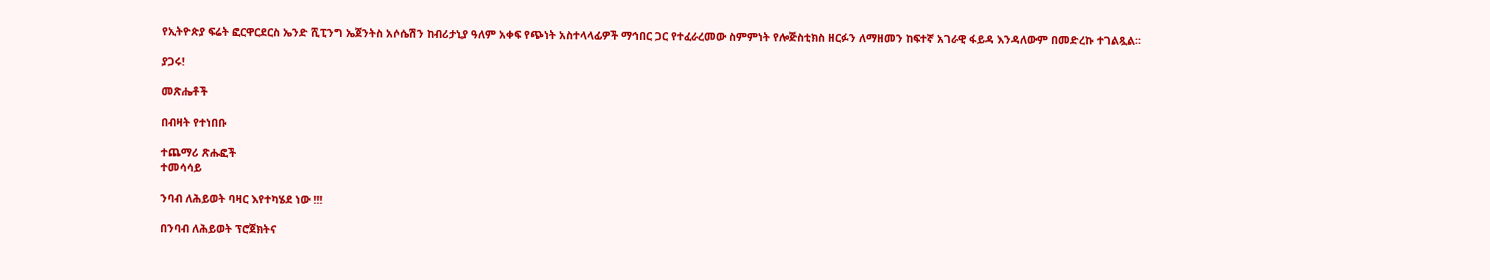የኢትዮጵያ ፍሬት ፎርዋርደርስ ኤንድ ሺፒንግ ኤጀንትስ አሶሴሽን ከብሪታኒያ ዓለም አቀፍ የጭነት አስተላላፊዎች ማኅበር ጋር የተፈራረመው ስምምነት የሎጅስቲክስ ዘርፉን ለማዘመን ከፍተኛ አገራዊ ፋይዳ እንዳለውም በመድረኩ ተገልጿል፡፡

ያጋሩ!

መጽሔቶች

በብዛት የተነበቡ

ተጨማሪ ጽሑፎች
ተመሳሳይ

ንባብ ለሕይወት ባዛር እየተካሄደ ነው !!!

በንባብ ለሕይወት ፕሮጀክትና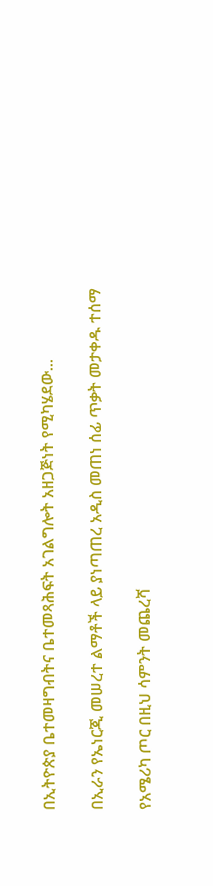በኢትዮጵያ ቤተመዛግብትና ቤተመጻሕፍት አገልግሎት አዘጋጅነት የሚካሄደው...

በኢራን የኤነርጂ መሠረተ ልማቶች ላይ ያነጣጠረ አዲስ መጠነ ሰፊ ጥቃት መታቀዱ ተሰማ

የአሜሪካ ጦር በዚህ ሳምንት መጨረሻ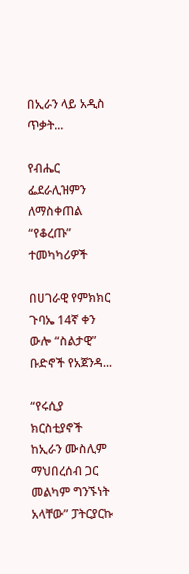በኢራን ላይ አዲስ ጥቃት...

የብሔር ፌደራሊዝምን ለማስቀጠል “የቆረጡ” ተመካካሪዎች

በሀገራዊ የምክክር ጉባኤ 14ኛ ቀን ውሎ “ስልታዊ” ቡድኖች የአጀንዳ...

“የሩሲያ ክርስቲያኖች ከኢራን ሙስሊም ማህበረሰብ ጋር መልካም ግንኙነት አላቸው” ፓትርያርኩ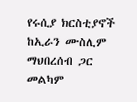የሩሲያ ክርስቲያኖች ከኢራን ሙስሊም ማህበረሰብ ጋር መልካም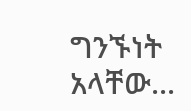ግንኙነት አላቸው...